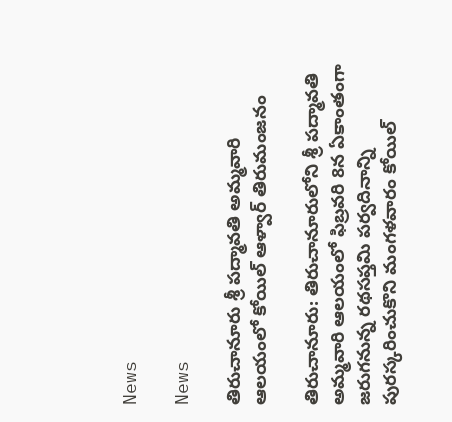News

News

తిరుచానూరు శ్రీ పద్మావతి అమ్మవారి ఆలయంలో కోయిల్‌ ఆళ్వార్‌ తిరుమంజనం

తిరుచానూరు: తిరుచానూరులోని శ్రీ పద్మావతి అమ్మవారి ఆల‌యంలో ఫిబ్ర‌వ‌రి 8న ఏకాంతంగా జ‌రుగ‌నున్న‌ ర‌థ‌స‌ప్త‌మి ప‌ర్వ‌దినాన్ని పురస్కరించుకొని మంగ‌ళ‌వారం కోయిల్‌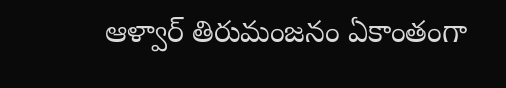ఆళ్వార్‌ తిరుమంజనం ఏకాంతంగా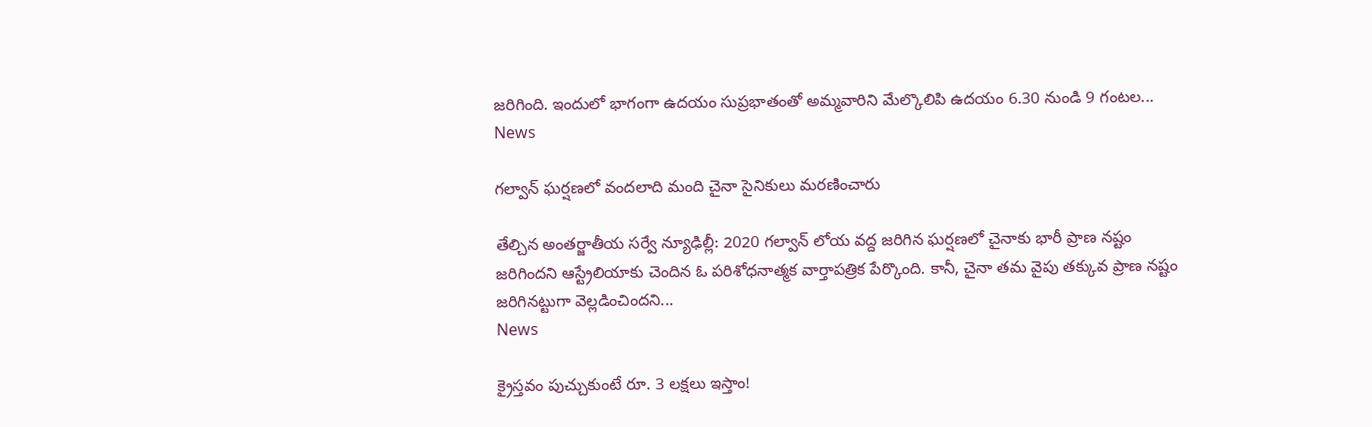జ‌రిగింది. ఇందులో భాగంగా ఉదయం సుప్రభాతంతో అమ్మవారిని మేల్కొలిపి ఉదయం 6.30 నుండి 9 గంటల...
News

గల్వాన్ ఘర్షణలో వందలాది మంది చైనా సైనికులు మరణించారు

తేల్చిన అంతర్జాతీయ సర్వే న్యూఢిల్లీ: 2020 గల్వాన్‌ లోయ వద్ద జరిగిన ఘర్షణలో చైనాకు భారీ ప్రాణ నష్టం జరిగిందని ఆస్ట్రేలియాకు చెందిన ఓ పరిశోధనాత్మక వార్తాపత్రిక పేర్కొంది. కానీ, చైనా తమ వైపు తక్కువ ప్రాణ నష్టం జరిగినట్టుగా వెల్లడించిందని...
News

క్రైస్త‌వం పుచ్చుకుంటే రూ. 3 ల‌క్ష‌లు ఇస్తాం!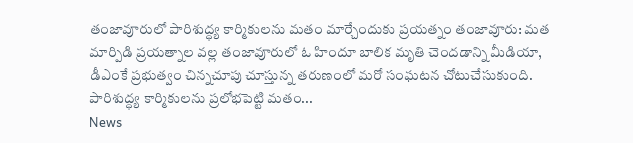తంజావూరులో పారిశుద్ధ్య కార్మికులను మ‌తం మార్చేందుకు ప్ర‌య‌త్నం తంజావూరు: మత మార్పిడి ప్రయత్నాల వల్ల తంజావూరులో ఓ హిందూ బాలిక మృతి చెందడాన్ని మీడియా, డీఎంకే ప్రభుత్వం చిన్నచూపు చూస్తున్న తరుణంలో మరో సంఘ‌ట‌న చోటుచేసుకుంది. పారిశుద్ధ్య కార్మికుల‌ను ప్రలోభపెట్టి మతం...
News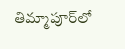తిమ్మాపూర్‌లో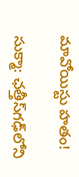మావోయిస్టు హ‌తం!

సుక్మా: ఛత్తీస్‌గఢ్‌లోని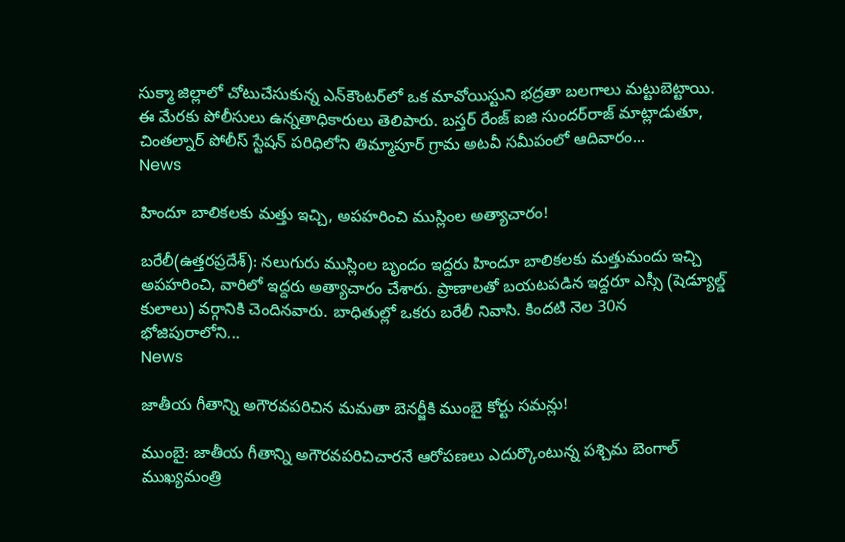సుక్మా జిల్లాలో చోటుచేసుకున్న ఎన్‌కౌంటర్‌లో ఒక మావోయిస్టుని భద్రతా బలగాలు మట్టుబెట్టాయి. ఈ మేర‌కు పోలీసులు ఉన్న‌తాధికారులు తెలిపారు. బస్తర్ రేంజ్ ఐజి సుందర్‌రాజ్ మాట్లాడుతూ, చింతల్నార్ పోలీస్ స్టేషన్ పరిధిలోని తిమ్మాపూర్ గ్రామ అటవీ సమీపంలో ఆదివారం...
News

హిందూ బాలికలకు మత్తు ఇచ్చి, అపహరించి ముస్లింల అత్యాచారం!

బరేలీ(ఉత్త‌ర‌ప్ర‌దేశ్‌): నలుగురు ముస్లింల బృందం ఇద్దరు హిందూ బాలికలకు మత్తుమందు ఇచ్చి అపహరించి, వారిలో ఇద్దరు అత్యాచారం చేశారు. ప్రాణాలతో బయటపడిన ఇద్దరూ ఎస్సీ (షెడ్యూల్డ్ కులాలు) వర్గానికి చెందినవారు. బాధితుల్లో ఒక‌రు బరేలీ నివాసి. కింద‌టి నెల 30న భోజిపురాలోని...
News

జాతీయ గీతాన్ని అగౌరవపరిచిన మమతా బెనర్జీకి ముంబై కోర్టు సమన్లు!

ముంబై: జాతీయ గీతాన్ని అగౌరవపరిచిచారనే ఆరోపణలు ఎదుర్కొంటున్న పశ్చిమ బెంగాల్ ముఖ్యమంత్రి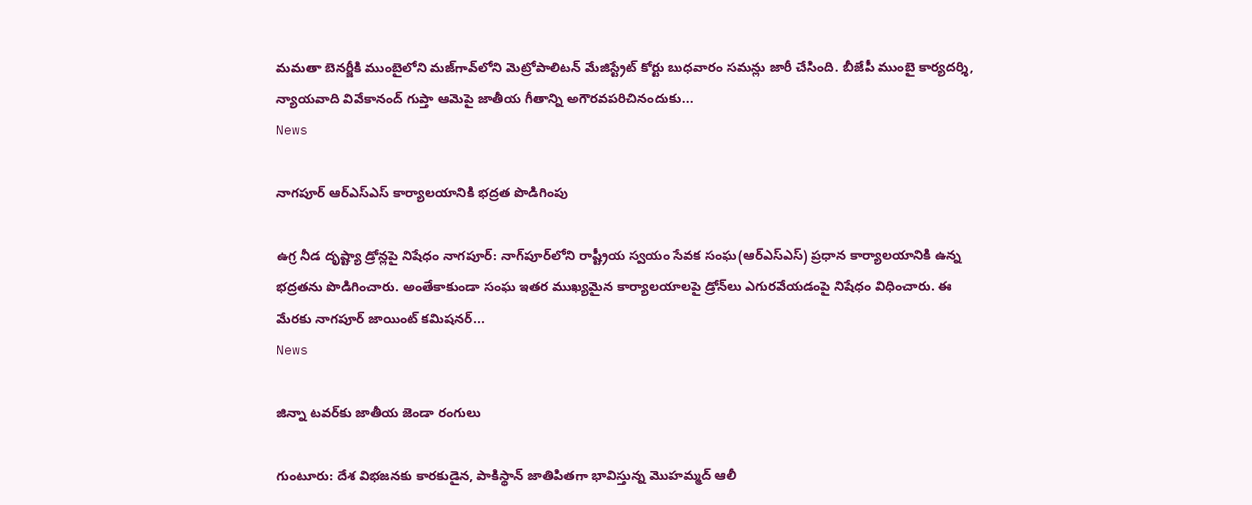మమతా బెనర్జీకి ముంబైలోని మజ్‌గావ్‌లోని మెట్రోపాలిటన్ మేజిస్ట్రేట్ కోర్టు బుధవారం సమన్లు జారీ చేసింది. బీజేపీ ముంబై కార్యదర్శి, న్యాయవాది వివేకానంద్ గుప్తా ఆమెపై జాతీయ గీతాన్ని అగౌరవపరిచినందుకు...
News

నాగపూర్ ఆర్ఎస్ఎస్ కార్యాల‌యానికి భ‌ద్ర‌త పొడిగింపు

ఉగ్ర నీడ దృష్ట్యా డ్రోన్లపై నిషేధం నాగపూర్: నాగ్‌పూర్‌లోని రాష్ట్రీయ స్వయం సేవక సంఘ‌(ఆర్ఎస్ఎస్) ప్రధాన కార్యాలయానికి ఉన్న భ‌ద్ర‌త‌ను పొడిగించారు. అంతేకాకుండా సంఘ‌ ఇతర ముఖ్యమైన కార్యాలయాలపై డ్రోన్‌లు ఎగురవేయడంపై నిషేధం విధించారు. ఈ మేరకు నాగపూర్ జాయింట్ కమిషనర్...
News

జిన్నా టవర్‌కు జాతీయ జెండా రంగులు

గుంటూరు: దేశ విభజనకు కారకుడైన, పాకిస్థాన్ జాతిపితగా భావిస్తున్న మొహమ్మద్ ఆలీ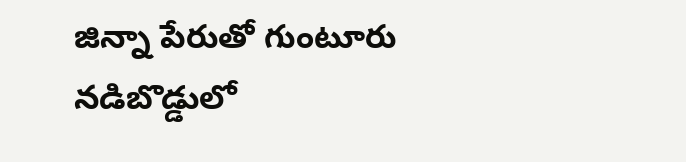జిన్నా పేరుతో గుంటూరు నడిబొడ్డులో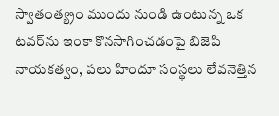స్వాతంత్య్రం ముందు నుండి ఉంటున్న ఒక టవర్‌ను ఇంకా కొనసాగించడంపై బిజెపి నాయకత్వం, పలు హిందూ సంస్థలు లేవనెత్తిన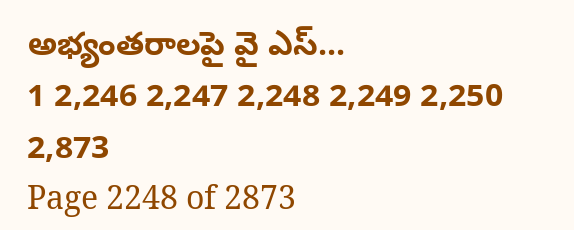అభ్యంతరాలపై వై ఎస్...
1 2,246 2,247 2,248 2,249 2,250 2,873
Page 2248 of 2873